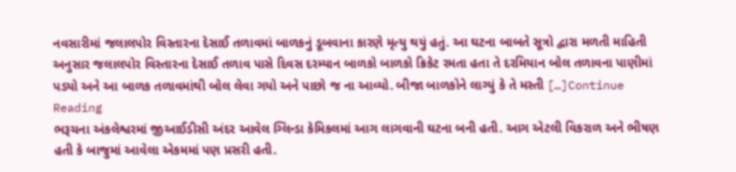નવસારીમાં જલાલપોર વિસ્તારના દેસાઈ તળાવમાં બાળકનું ડૂબવાના કારણે મૃત્યુ થયું હતું. આ ઘટના બાબતે સૂત્રો દ્વારા મળતી માહિતી અનુસાર જલાલપોર વિસ્તારના દેસાઈ તળાવ પાસે દિવસ દરમ્યાન બાળકો બાળકો ક્રિકેટ રમતા હતા તે દરમિયાન બોલ તળાવના પાણીમાં પડ્યો અને આ બાળક તળાવમાંથી બોલ લેવા ગયો અને પાછો જ ના આવ્યો. બીજા બાળકોને લાગ્યું કે તે મસ્તી […]Continue Reading
ભરૂચના અંકલેશ્વરમાં જીઆઈડીસી અંદર આવેલ ગ્લિન્ડા કેમિકલમાં આગ લાગવાની ઘટના બની હતી. આગ એટલી વિકરાળ અને ભીષણ હતી કે બાજુમાં આવેલા એકમમાં પણ પ્રસરી હતી.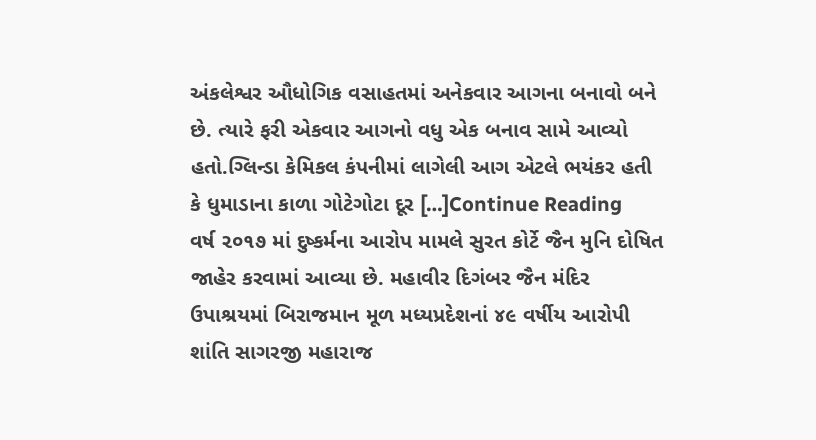અંકલેશ્વર ઔધોગિક વસાહતમાં અનેકવાર આગના બનાવો બને છે. ત્યારે ફરી એકવાર આગનો વધુ એક બનાવ સામે આવ્યો હતો.ગ્લિન્ડા કેમિકલ કંપનીમાં લાગેલી આગ એટલે ભયંકર હતી કે ધુમાડાના કાળા ગોટેગોટા દૂર […]Continue Reading
વર્ષ ૨૦૧૭ માં દુષ્કર્મના આરોપ મામલે સુરત કોર્ટે જૈન મુનિ દોષિત જાહેર કરવામાં આવ્યા છે. મહાવીર દિગંબર જૈન મંદિર ઉપાશ્રયમાં બિરાજમાન મૂળ મધ્યપ્રદેશનાં ૪૯ વર્ષીય આરોપી શાંતિ સાગરજી મહારાજ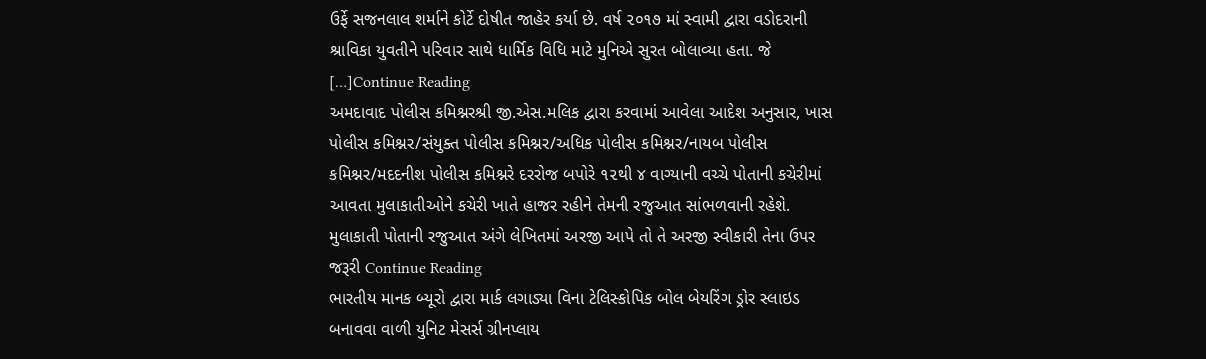ઉર્ફે સજનલાલ શર્માને કોર્ટે દોષીત જાહેર કર્યા છે. વર્ષ ૨૦૧૭ માં સ્વામી દ્વારા વડોદરાની શ્રાવિકા યુવતીને પરિવાર સાથે ધાર્મિક વિધિ માટે મુનિએ સુરત બોલાવ્યા હતા. જે […]Continue Reading
અમદાવાદ પોલીસ કમિશ્નરશ્રી જી.એસ.મલિક દ્વારા કરવામાં આવેલા આદેશ અનુસાર, ખાસ પોલીસ કમિશ્નર/સંયુક્ત પોલીસ કમિશ્નર/અધિક પોલીસ કમિશ્નર/નાયબ પોલીસ કમિશ્નર/મદદનીશ પોલીસ કમિશ્નરે દરરોજ બપોરે ૧૨થી ૪ વાગ્યાની વચ્ચે પોતાની કચેરીમાં આવતા મુલાકાતીઓને કચેરી ખાતે હાજર રહીને તેમની રજુઆત સાંભળવાની રહેશે. મુલાકાતી પોતાની રજુઆત અંગે લેખિતમાં અરજી આપે તો તે અરજી સ્વીકારી તેના ઉપર જરૂરી Continue Reading
ભારતીય માનક બ્યૂરો દ્વારા માર્ક લગાડ્યા વિના ટેલિસ્કોપિક બોલ બેયરિંગ ડ્રોર સ્લાઇડ બનાવવા વાળી યુનિટ મેસર્સ ગ્રીનપ્લાય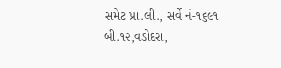સમેટ પ્રા.લી., સર્વે નં-૧૬૯૧ બી.૧૨,વડોદરા,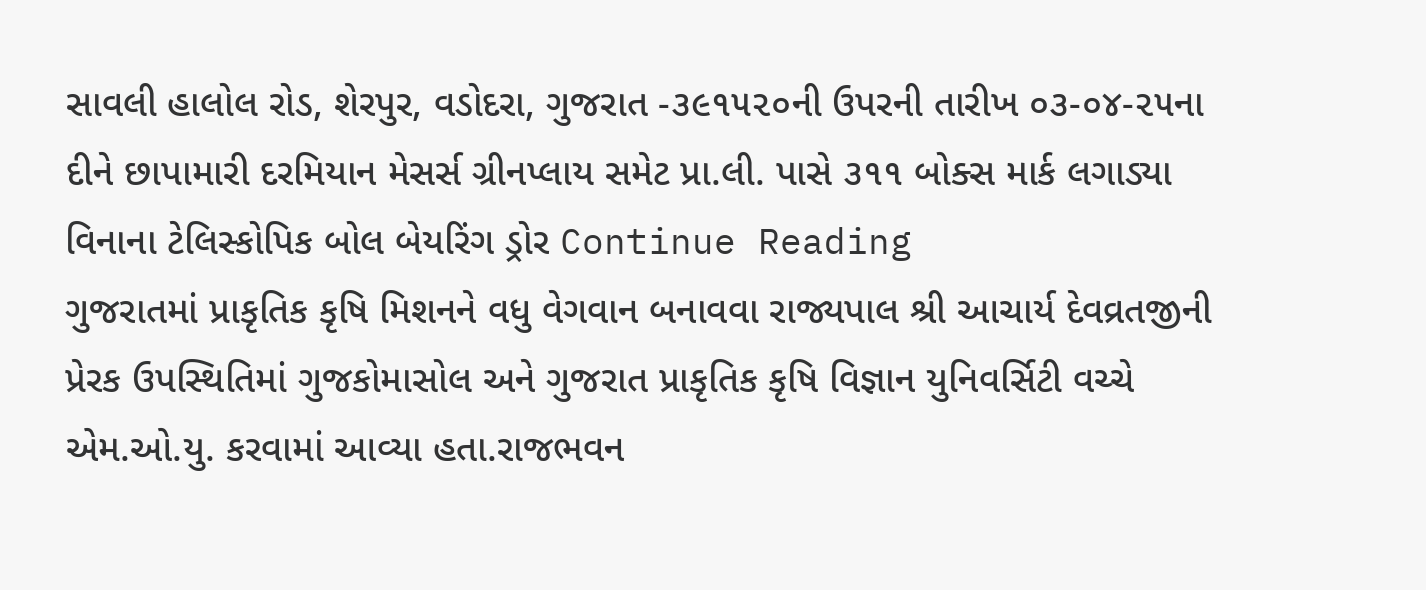સાવલી હાલોલ રોડ, શેરપુર, વડોદરા, ગુજરાત -૩૯૧૫૨૦ની ઉપરની તારીખ ૦૩-૦૪-૨૫ના દીને છાપામારી દરમિયાન મેસર્સ ગ્રીનપ્લાય સમેટ પ્રા.લી. પાસે ૩૧૧ બોક્સ માર્ક લગાડ્યા વિનાના ટેલિસ્કોપિક બોલ બેયરિંગ ડ્રોર Continue Reading
ગુજરાતમાં પ્રાકૃતિક કૃષિ મિશનને વધુ વેગવાન બનાવવા રાજ્યપાલ શ્રી આચાર્ય દેવવ્રતજીની પ્રેરક ઉપસ્થિતિમાં ગુજકોમાસોલ અને ગુજરાત પ્રાકૃતિક કૃષિ વિજ્ઞાન યુનિવર્સિટી વચ્ચે એમ.ઓ.યુ. કરવામાં આવ્યા હતા.રાજભવન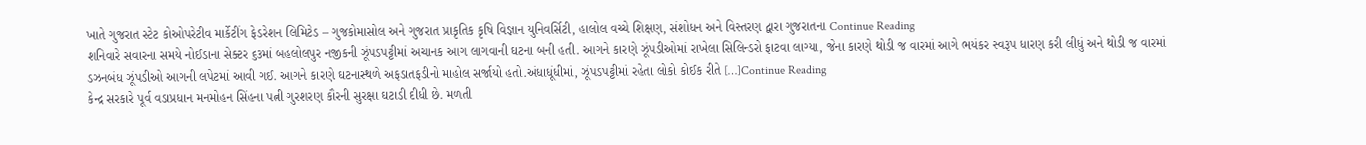ખાતે ગુજરાત સ્ટેટ કોઓપરેટીવ માર્કેટીંગ ફેડરેશન લિમિટેડ – ગુજકોમાસોલ અને ગુજરાત પ્રાકૃતિક કૃષિ વિજ્ઞાન યુનિવર્સિટી, હાલોલ વચ્ચે શિક્ષણ, સંશોધન અને વિસ્તરણ દ્વારા ગુજરાતના Continue Reading
શનિવારે સવારના સમયે નોઈડાના સેક્ટર ૬૩માં બહલોલપુર નજીકની ઝૂંપડપટ્ટીમાં અચાનક આગ લાગવાની ઘટના બની હતી. આગને કારણે ઝૂંપડીઓમાં રાખેલા સિલિન્ડરો ફાટવા લાગ્યા, જેના કારણે થોડી જ વારમાં આગે ભયંકર સ્વરૂપ ધારણ કરી લીધું અને થોડી જ વારમાં ડઝનબંધ ઝૂંપડીઓ આગની લપેટમાં આવી ગઈ. આગને કારણે ઘટનાસ્થળે અફડાતફડીનો માહોલ સર્જાયો હતો.અંધાધૂંધીમાં, ઝૂંપડપટ્ટીમાં રહેતા લોકો કોઈક રીતે […]Continue Reading
કેન્દ્ર સરકારે પૂર્વ વડાપ્રધાન મનમોહન સિંહના પત્ની ગુરશરણ કૌરની સુરક્ષા ઘટાડી દીધી છે. મળતી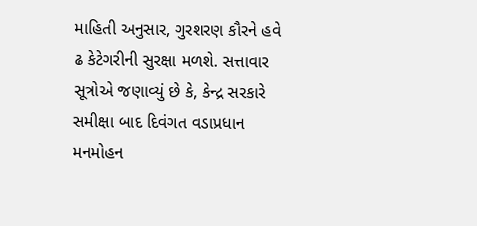માહિતી અનુસાર, ગુરશરણ કૌરને હવે ઢ કેટેગરીની સુરક્ષા મળશે. સત્તાવાર સૂત્રોએ જણાવ્યું છે કે, કેન્દ્ર સરકારે સમીક્ષા બાદ દિવંગત વડાપ્રધાન મનમોહન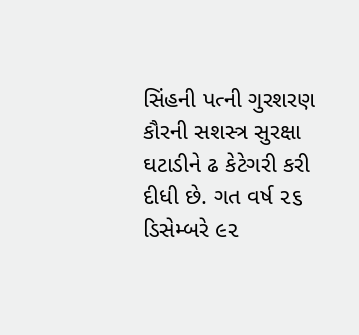સિંહની પત્ની ગુરશરણ કૌરની સશસ્ત્ર સુરક્ષા ઘટાડીને ઢ કેટેગરી કરી દીધી છે. ગત વર્ષ ૨૬ ડિસેમ્બરે ૯૨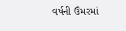વર્ષની ઉંમરમાં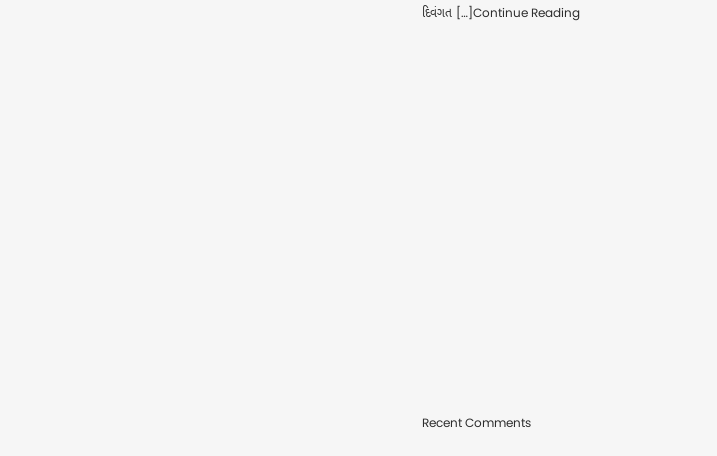દિવંગત […]Continue Reading


















Recent Comments